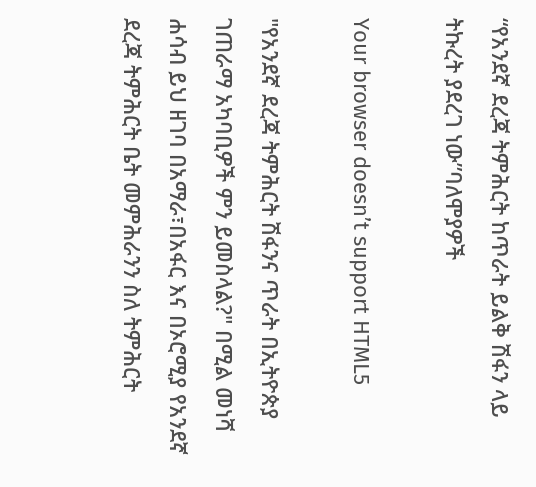“የአንደኛ ደረጃ ትምሕርት ከጥራት ይልቅ ሽፋን ላይ ትኩረት ያደረገ ነው”ባለሞያዎች

Your browser doesn’t support HTML5

"የአንደኛ ደረጃ ትምሕርት ሽፋንና ጥራት በኢትዮጵያ ገጠራማ አካባቢዎች ምን ይመስላል?" በሚል መነሻ ሐሳብ ይህ ዘገባ በአማራ፣በአፋር እና በኦሮሚያ የአንደኛ ደረጃ ትምሕርት ቤት መምሕራንን ስለ ትምሕርት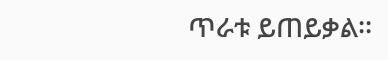ጥራቱ ይጠይቃል፡፡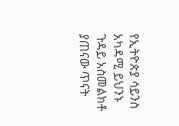የኢትዮጵያ ሳይንስ አካዳሚ ይህንኑ ጉዳይ አስመልክቶ ያጠናው ጥናት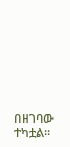በዘገባው ተካቷል፡፡